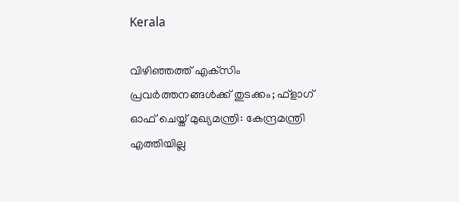Kerala

വിഴിഞ്ഞത്ത് എക്‌സിം പ്രവര്‍ത്തനങ്ങള്‍ക്ക് തുടക്കം; ഫ്‌ളാഗ് ഓഫ് ചെയ്ത് മുഖ്യമന്ത്രി: കേന്ദ്രമന്ത്രി എത്തിയില്ല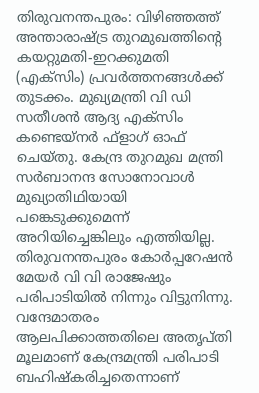തിരുവനന്തപുരം: വിഴിഞ്ഞത്ത് അന്താരാഷ്ട്ര തുറമുഖത്തിന്റെ കയറ്റുമതി-ഇറക്കുമതി (എക്‌സിം) പ്രവര്‍ത്തനങ്ങള്‍ക്ക് തുടക്കം. മുഖ്യമന്ത്രി വി ഡി സതീശന്‍ ആദ്യ എക്‌സിം കണ്ടെയ്‌നര്‍ ഫ്‌ളാഗ് ഓഫ് ചെയ്തു. കേന്ദ്ര തുറമുഖ മന്ത്രി സര്‍ബാനന്ദ സോനോവാള്‍ മുഖ്യാതിഥിയായി പങ്കെടുക്കുമെന്ന് അറിയിച്ചെങ്കിലും എത്തിയില്ല. തിരുവനന്തപുരം കോര്‍പ്പറേഷന്‍ മേയര്‍ വി വി രാജേഷും പരിപാടിയില്‍ നിന്നും വിട്ടുനിന്നു. വന്ദേമാതരം ആലപിക്കാത്തതിലെ അതൃപ്തി മൂലമാണ് കേന്ദ്രമന്ത്രി പരിപാടി ബഹിഷ്‌കരിച്ചതെന്നാണ്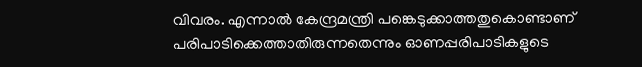വിവരം. എന്നാല്‍ കേന്ദ്രമന്ത്രി പങ്കെടുക്കാത്തതുകൊണ്ടാണ് പരിപാടിക്കെത്താതിരുന്നതെന്നും ഓണപ്പരിപാടികളുടെ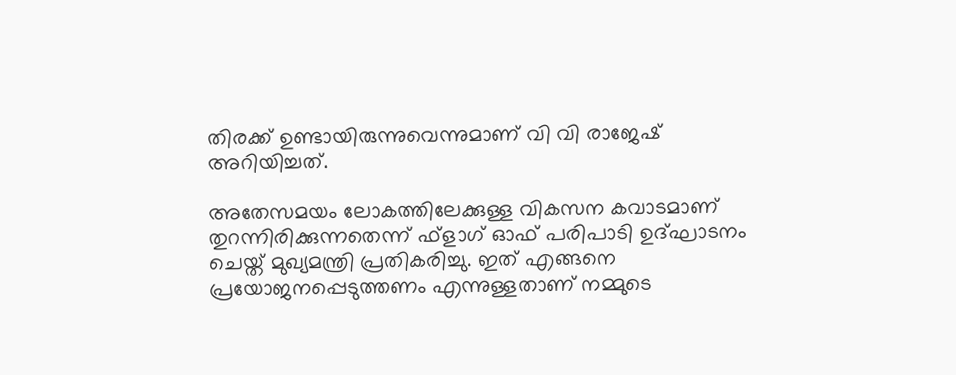തിരക്ക് ഉണ്ടായിരുന്നുവെന്നുമാണ് വി വി രാജേഷ് അറിയിച്ചത്.

അതേസമയം ലോകത്തിലേക്കുള്ള വികസന കവാടമാണ് തുറന്നിരിക്കുന്നതെന്ന് ഫ്‌ളാഗ് ഓഫ് പരിപാടി ഉദ്ഘാടനം ചെയ്ത് മുഖ്യമന്ത്രി പ്രതികരിച്ചു. ഇത് എങ്ങനെ പ്രയോജനപ്പെടുത്തണം എന്നുള്ളതാണ് നമ്മുടെ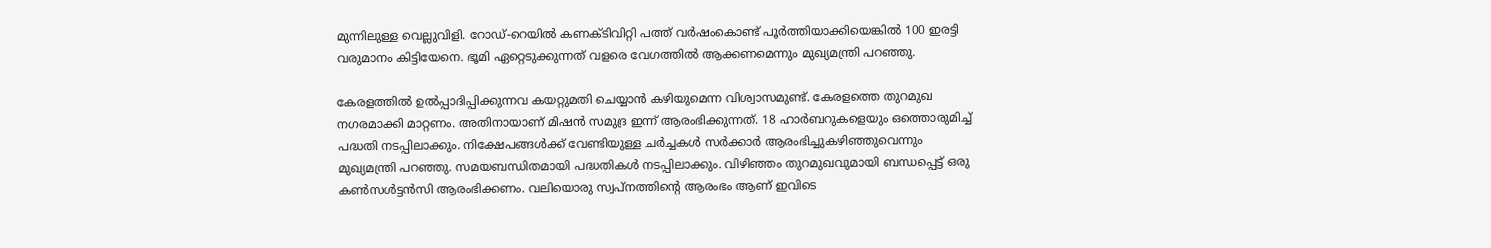മുന്നിലുള്ള വെല്ലുവിളി. റോഡ്-റെയില്‍ കണക്ടിവിറ്റി പത്ത് വര്‍ഷംകൊണ്ട് പൂര്‍ത്തിയാക്കിയെങ്കില്‍ 100 ഇരട്ടി വരുമാനം കിട്ടിയേനെ. ഭൂമി ഏറ്റെടുക്കുന്നത് വളരെ വേഗത്തില്‍ ആക്കണമെന്നും മുഖ്യമന്ത്രി പറഞ്ഞു.

കേരളത്തില്‍ ഉല്‍പ്പാദിപ്പിക്കുന്നവ കയറ്റുമതി ചെയ്യാന്‍ കഴിയുമെന്ന വിശ്വാസമുണ്ട്. കേരളത്തെ തുറമുഖ നഗരമാക്കി മാറ്റണം. അതിനായാണ് മിഷന്‍ സമുദ്ര ഇന്ന് ആരംഭിക്കുന്നത്. 18 ഹാര്‍ബറുകളെയും ഒത്തൊരുമിച്ച് പദ്ധതി നടപ്പിലാക്കും. നിക്ഷേപങ്ങള്‍ക്ക് വേണ്ടിയുള്ള ചര്‍ച്ചകള്‍ സര്‍ക്കാര്‍ ആരംഭിച്ചുകഴിഞ്ഞുവെന്നും മുഖ്യമന്ത്രി പറഞ്ഞു. സമയബന്ധിതമായി പദ്ധതികള്‍ നടപ്പിലാക്കും. വിഴിഞ്ഞം തുറമുഖവുമായി ബന്ധപ്പെട്ട് ഒരു കണ്‍സള്‍ട്ടന്‍സി ആരംഭിക്കണം. വലിയൊരു സ്വപ്നത്തിന്റെ ആരംഭം ആണ് ഇവിടെ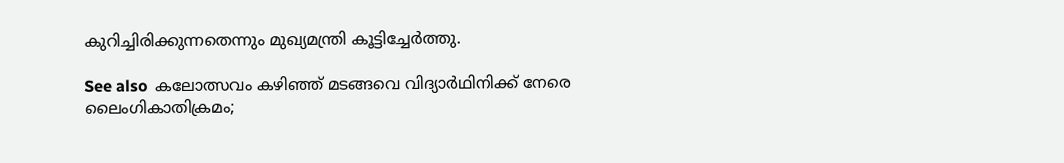കുറിച്ചിരിക്കുന്നതെന്നും മുഖ്യമന്ത്രി കൂട്ടിച്ചേര്‍ത്തു.

See also  കലോത്സവം കഴിഞ്ഞ് മടങ്ങവെ വിദ്യാർഥിനിക്ക് നേരെ ലൈംഗികാതിക്രമം;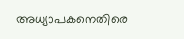അധ്യാപകനെതിരെ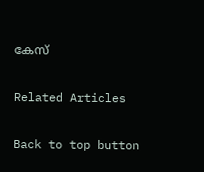കേസ്

Related Articles

Back to top button